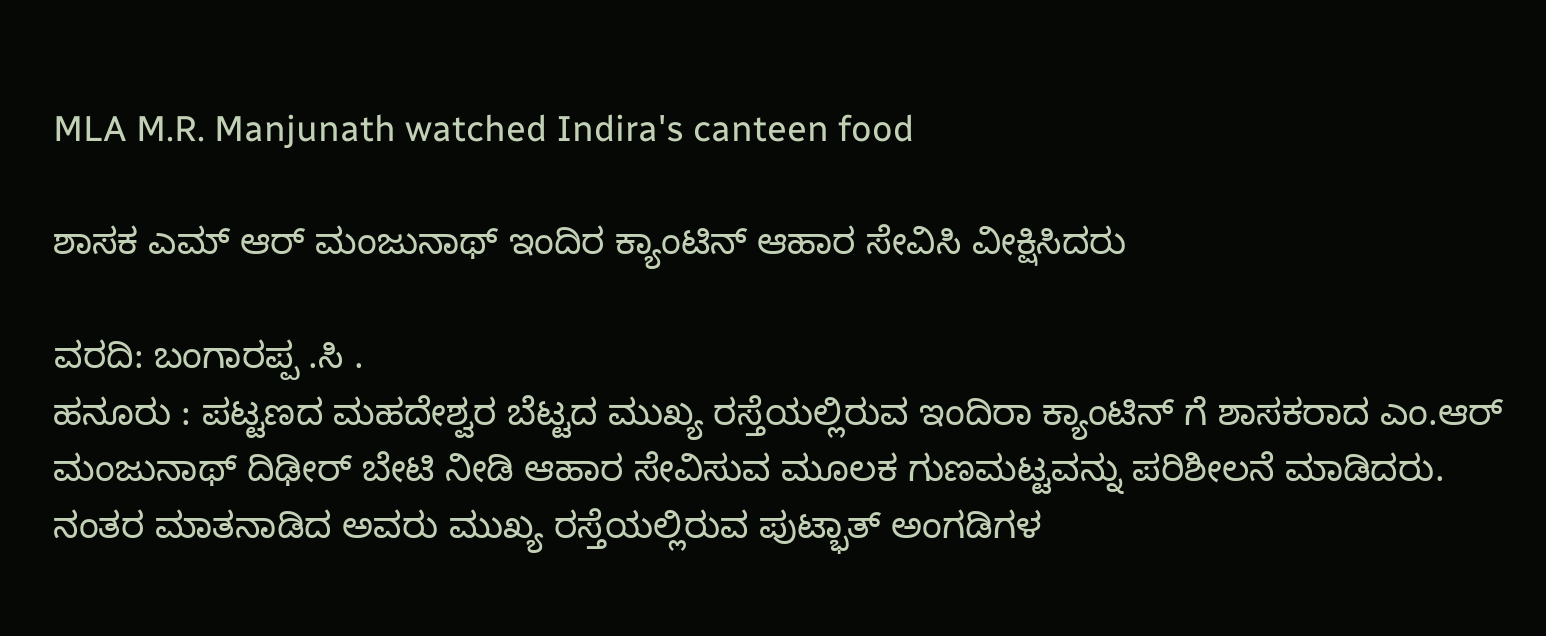MLA M.R. Manjunath watched Indira's canteen food

ಶಾಸಕ ಎಮ್ ಆರ್ ಮಂಜುನಾಥ್ ಇಂದಿರ ಕ್ಯಾಂಟಿನ್ ಆಹಾರ ಸೇವಿಸಿ ವೀಕ್ಷಿಸಿದರು

ವರದಿ: ಬಂಗಾರಪ್ಪ .ಸಿ .
ಹನೂರು : ಪಟ್ಟಣದ ಮಹದೇಶ್ವರ ಬೆಟ್ಟದ ಮುಖ್ಯ ರಸ್ತೆಯಲ್ಲಿರುವ ಇಂದಿರಾ ಕ್ಯಾಂಟಿನ್ ಗೆ ಶಾಸಕರಾದ ಎಂ.ಆರ್ ಮಂಜುನಾಥ್ ದಿಢೀರ್ ಬೇಟಿ ನೀಡಿ ಆಹಾರ ಸೇವಿಸುವ ಮೂಲಕ ಗುಣಮಟ್ಟವನ್ನು ಪರಿಶೀಲನೆ ಮಾಡಿದರು.
ನಂತರ ಮಾತನಾಡಿದ ಅವರು ಮುಖ್ಯ ರಸ್ತೆಯಲ್ಲಿರುವ ಪುಟ್ಭಾತ್ ಅಂಗಡಿಗಳ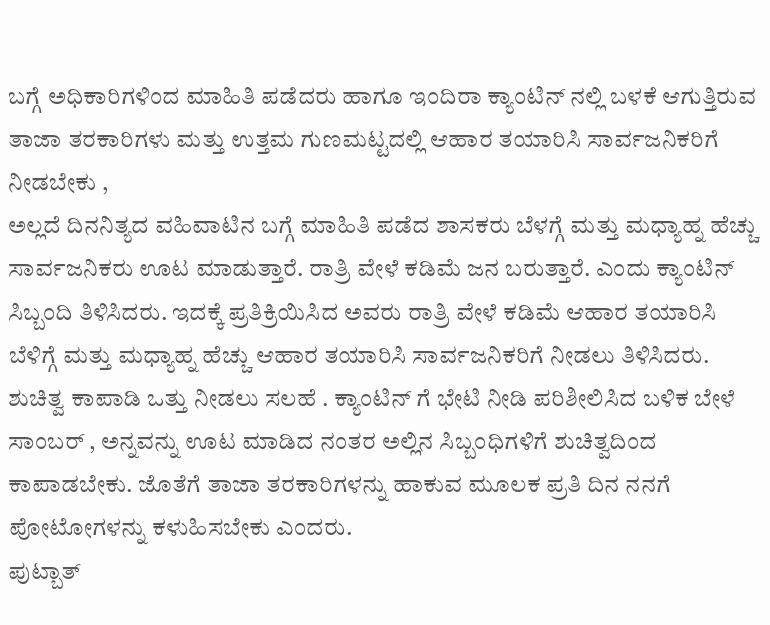ಬಗ್ಗೆ ಅಧಿಕಾರಿಗಳಿಂದ ಮಾಹಿತಿ ಪಡೆದರು ಹಾಗೂ ಇಂದಿರಾ ಕ್ಯಾಂಟಿನ್ ನಲ್ಲಿ ಬಳಕೆ ಆಗುತ್ತಿರುವ ತಾಜಾ ತರಕಾರಿಗಳು ಮತ್ತು ಉತ್ತಮ ಗುಣಮಟ್ಟದಲ್ಲಿ ಆಹಾರ ತಯಾರಿಸಿ ಸಾರ್ವಜನಿಕರಿಗೆ ನೀಡಬೇಕು ,
ಅಲ್ಲದೆ ದಿನನಿತ್ಯದ ವಹಿವಾಟಿನ ಬಗ್ಗೆ ಮಾಹಿತಿ ಪಡೆದ ಶಾಸಕರು ಬೆಳಗ್ಗೆ ಮತ್ತು ಮಧ್ಯಾಹ್ನ ಹೆಚ್ಚು ಸಾರ್ವಜನಿಕರು ಊಟ ಮಾಡುತ್ತಾರೆ. ರಾತ್ರಿ ವೇಳೆ ಕಡಿಮೆ ಜನ ಬರುತ್ತಾರೆ. ಎಂದು ಕ್ಯಾಂಟಿನ್ ಸಿಬ್ಬಂದಿ ತಿಳಿಸಿದರು. ಇದಕ್ಕೆ ಪ್ರತಿಕ್ರಿಯಿಸಿದ ಅವರು ರಾತ್ರಿ ವೇಳೆ ಕಡಿಮೆ ಆಹಾರ ತಯಾರಿಸಿ ಬೆಳಿಗ್ಗೆ ಮತ್ತು ಮಧ್ಯಾಹ್ನ ಹೆಚ್ಚು ಆಹಾರ ತಯಾರಿಸಿ ಸಾರ್ವಜನಿಕರಿಗೆ ನೀಡಲು ತಿಳಿಸಿದರು.
ಶುಚಿತ್ವ ಕಾಪಾಡಿ ಒತ್ತು ನೀಡಲು ಸಲಹೆ . ಕ್ಯಾಂಟಿನ್ ಗೆ ಭೇಟಿ ನೀಡಿ ಪರಿಶೀಲಿಸಿದ ಬಳಿಕ ಬೇಳೆ ಸಾಂಬರ್ , ಅನ್ನವನ್ನು ಊಟ ಮಾಡಿದ ನಂತರ ಅಲ್ಲಿನ ಸಿಬ್ಬಂಧಿಗಳಿಗೆ ಶುಚಿತ್ವದಿಂದ ಕಾಪಾಡಬೇಕು. ಜೊತೆಗೆ ತಾಜಾ ತರಕಾರಿಗಳನ್ನು ಹಾಕುವ ಮೂಲಕ ಪ್ರತಿ ದಿನ ನನಗೆ ಪೋಟೋಗಳನ್ನು ಕಳುಹಿಸಬೇಕು ಎಂದರು.
ಪುಟ್ಬಾತ್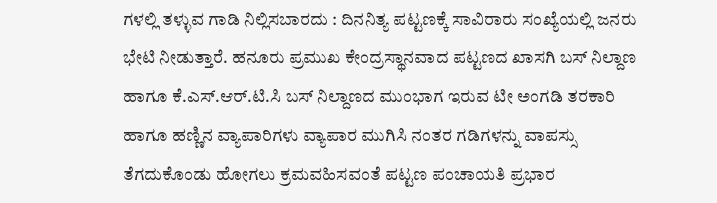ಗಳಲ್ಲಿ ತಳ್ಳುವ ಗಾಡಿ ನಿಲ್ಲಿಸಬಾರದು : ದಿನನಿತ್ಯ ಪಟ್ಟಣಕ್ಕೆ ಸಾವಿರಾರು ಸಂಖ್ಯೆಯಲ್ಲಿ ಜನರು ಭೇಟಿ ನೀಡುತ್ತಾರೆ. ಹನೂರು ಪ್ರಮುಖ ಕೇಂದ್ರಸ್ಥಾನವಾದ ಪಟ್ಟಣದ ಖಾಸಗಿ ಬಸ್ ನಿಲ್ದಾಣ ಹಾಗೂ ಕೆ.ಎಸ್.ಆರ್.ಟಿ.ಸಿ ಬಸ್ ನಿಲ್ದಾಣದ ಮುಂಭಾಗ ಇರುವ ಟೀ ಅಂಗಡಿ ತರಕಾರಿ ಹಾಗೂ ಹಣ್ಣಿನ ವ್ಯಾಪಾರಿಗಳು ವ್ಯಾಪಾರ ಮುಗಿಸಿ ನಂತರ ಗಡಿಗಳನ್ನು ವಾಪಸ್ಸು ತೆಗದುಕೊಂಡು ಹೋಗಲು ಕ್ರಮವಹಿಸವಂತೆ ಪಟ್ಟಣ ಪಂಚಾಯತಿ ಪ್ರಭಾರ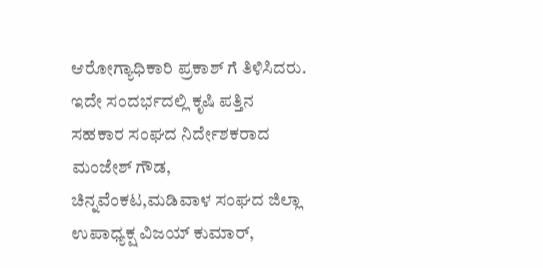ಆರೋಗ್ಯಾಧಿಕಾರಿ ಪ್ರಕಾಶ್ ಗೆ ತಿಳಿಸಿದರು.
ಇದೇ ಸಂದರ್ಭದಲ್ಲಿ ಕೃಷಿ ಪತ್ತಿನ ಸಹಕಾರ ಸಂಘದ ನಿರ್ದೇಶಕರಾದ ಮಂಜೇಶ್ ಗೌಡ, ಚಿನ್ನವೆಂಕಟ,ಮಡಿವಾಳ ಸಂಘದ ಜಿಲ್ಲಾ ಉಪಾಧ್ಯಕ್ಷ ವಿಜಯ್ ಕುಮಾರ್,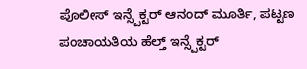ಪೊಲೀಸ್ ಇನ್ಸ್ಪೆಕ್ಟರ್ ಆನಂದ್ ಮೂರ್ತಿ, ಪಟ್ಟಣ ಪಂಚಾಯತಿಯ ಹೆಲ್ತ್ ಇನ್ಸ್ಪೆಕ್ಟರ್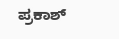ಪ್ರಕಾಶ್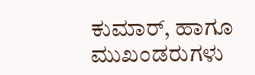ಕುಮಾರ್, ಹಾಗೂ ಮುಖಂಡರುಗಳು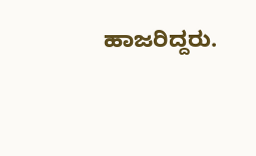ಹಾಜರಿದ್ದರು.